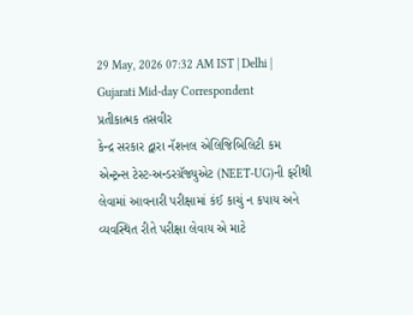29 May, 2026 07:32 AM IST | Delhi | Gujarati Mid-day Correspondent
પ્રતીકાત્મક તસવીર
કેન્દ્ર સરકાર દ્વારા નૅશનલ એલિજિબિલિટી કમ એન્ટ્રન્સ ટેસ્ટ-અન્ડરગ્રૅજ્યુએટ (NEET-UG)ની ફરીથી લેવામાં આવનારી પરીક્ષામાં કંઈ કાચું ન કપાય અને વ્યવસ્થિત રીતે પરીક્ષા લેવાય એ માટે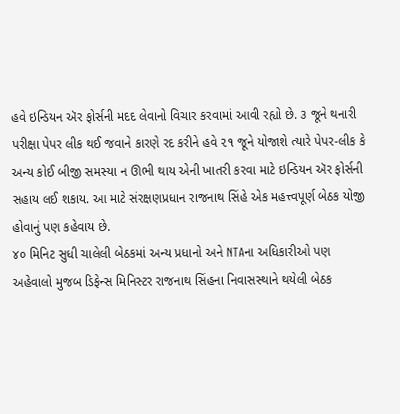હવે ઇન્ડિયન ઍર ફોર્સની મદદ લેવાનો વિચાર કરવામાં આવી રહ્યો છે. ૩ જૂને થનારી પરીક્ષા પેપર લીક થઈ જવાને કારણે રદ કરીને હવે ૨૧ જૂને યોજાશે ત્યારે પેપર-લીક કે અન્ય કોઈ બીજી સમસ્યા ન ઊભી થાય એની ખાતરી કરવા માટે ઇન્ડિયન ઍર ફોર્સની સહાય લઈ શકાય. આ માટે સંરક્ષણપ્રધાન રાજનાથ સિંહે એક મહત્ત્વપૂર્ણ બેઠક યોજી હોવાનું પણ કહેવાય છે.
૪૦ મિનિટ સુધી ચાલેલી બેઠકમાં અન્ય પ્રધાનો અને NTAના અધિકારીઓ પણ
અહેવાલો મુજબ ડિફેન્સ મિનિસ્ટર રાજનાથ સિંહના નિવાસસ્થાને થયેલી બેઠક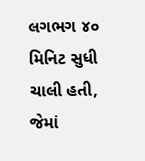લગભગ ૪૦ મિનિટ સુધી ચાલી હતી, જેમાં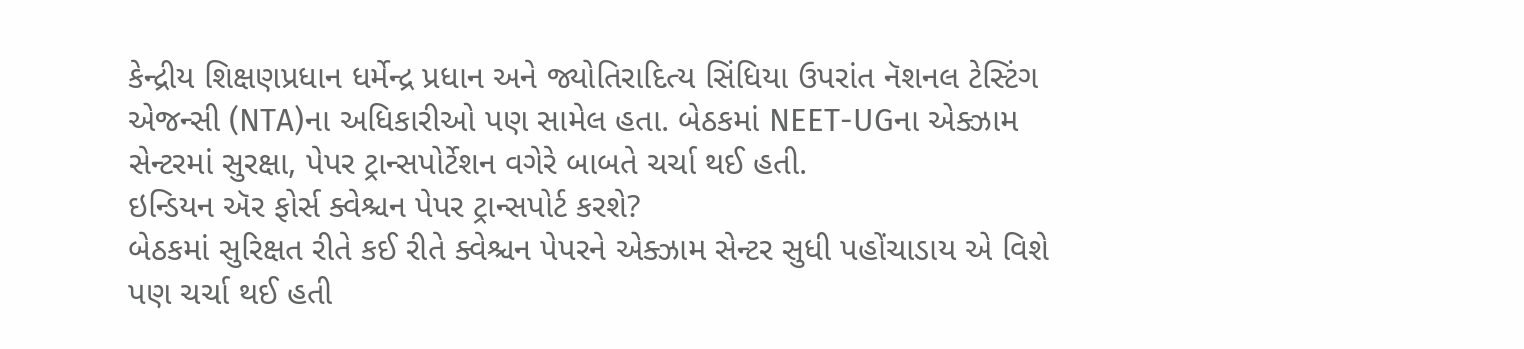કેન્દ્રીય શિક્ષણપ્રધાન ધર્મેન્દ્ર પ્રધાન અને જ્યોતિરાદિત્ય સિંધિયા ઉપરાંત નૅશનલ ટેસ્ટિંગ એજન્સી (NTA)ના અધિકારીઓ પણ સામેલ હતા. બેઠકમાં NEET-UGના એક્ઝામ સેન્ટરમાં સુરક્ષા, પેપર ટ્રાન્સપોર્ટેશન વગેરે બાબતે ચર્ચા થઈ હતી.
ઇન્ડિયન ઍર ફોર્સ ક્વેશ્ચન પેપર ટ્રાન્સપોર્ટ કરશે?
બેઠકમાં સુરિક્ષત રીતે કઈ રીતે ક્વેશ્ચન પેપરને એક્ઝામ સેન્ટર સુધી પહોંચાડાય એ વિશે પણ ચર્ચા થઈ હતી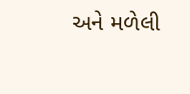અને મળેલી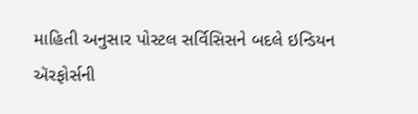માહિતી અનુસાર પોસ્ટલ સર્વિસિસને બદલે ઇન્ડિયન ઍરફોર્સની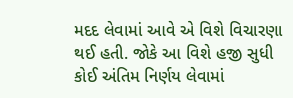મદદ લેવામાં આવે એ વિશે વિચારણા થઈ હતી. જોકે આ વિશે હજી સુધી કોઈ અંતિમ નિર્ણય લેવામાં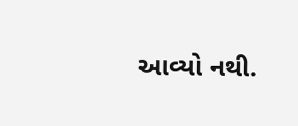આવ્યો નથી.